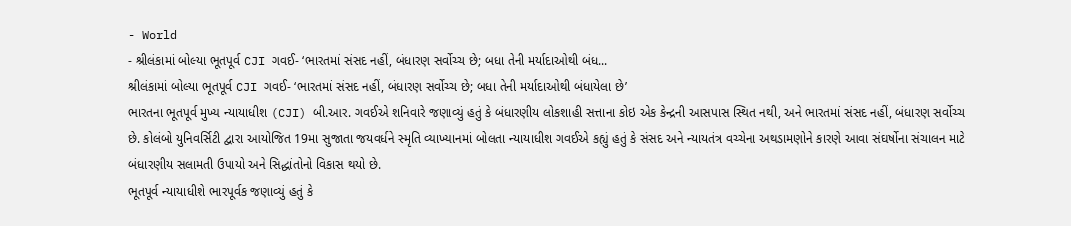- World
- શ્રીલંકામાં બોલ્યા ભૂતપૂર્વ CJI ગવઈ- ‘ભારતમાં સંસદ નહીં, બંધારણ સર્વોચ્ચ છે; બધા તેની મર્યાદાઓથી બંધ...
શ્રીલંકામાં બોલ્યા ભૂતપૂર્વ CJI ગવઈ- ‘ભારતમાં સંસદ નહીં, બંધારણ સર્વોચ્ચ છે; બધા તેની મર્યાદાઓથી બંધાયેલા છે’
ભારતના ભૂતપૂર્વ મુખ્ય ન્યાયાધીશ (CJI) બી.આર. ગવઈએ શનિવારે જણાવ્યું હતું કે બંધારણીય લોકશાહી સત્તાના કોઇ એક કેન્દ્રની આસપાસ સ્થિત નથી, અને ભારતમાં સંસદ નહીં, બંધારણ સર્વોચ્ચ છે. કોલંબો યુનિવર્સિટી દ્વારા આયોજિત 19મા સુજાતા જયવર્ધને સ્મૃતિ વ્યાખ્યાનમાં બોલતા ન્યાયાધીશ ગવઈએ કહ્યું હતું કે સંસદ અને ન્યાયતંત્ર વચ્ચેના અથડામણોને કારણે આવા સંઘર્ષોના સંચાલન માટે બંધારણીય સલામતી ઉપાયો અને સિદ્ધાંતોનો વિકાસ થયો છે.
ભૂતપૂર્વ ન્યાયાધીશે ભારપૂર્વક જણાવ્યું હતું કે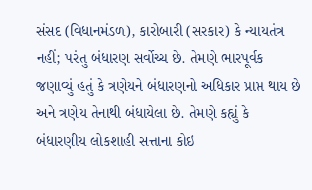સંસદ (વિધાનમંડળ), કારોબારી (સરકાર) કે ન્યાયતંત્ર નહીં; પરંતુ બંધારણ સર્વોચ્ચ છે. તેમણે ભારપૂર્વક જણાવ્યું હતું કે ત્રણેયને બંધારણનો અધિકાર પ્રાપ્ત થાય છે અને ત્રણેય તેનાથી બંધાયેલા છે. તેમણે કહ્યું કે બંધારણીય લોકશાહી સત્તાના કોઇ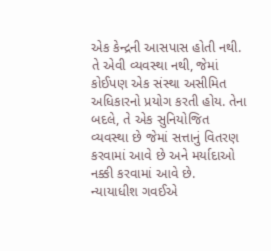એક કેન્દ્રની આસપાસ હોતી નથી. તે એવી વ્યવસ્થા નથી, જેમાં કોઈપણ એક સંસ્થા અસીમિત અધિકારનો પ્રયોગ કરતી હોય. તેના બદલે, તે એક સુનિયોજિત વ્યવસ્થા છે જેમાં સત્તાનું વિતરણ કરવામાં આવે છે અને મર્યાદાઓ નક્કી કરવામાં આવે છે.
ન્યાયાધીશ ગવઈએ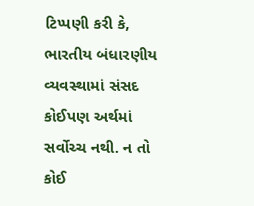ટિપ્પણી કરી કે, ભારતીય બંધારણીય વ્યવસ્થામાં સંસદ કોઈપણ અર્થમાં સર્વોચ્ચ નથી. ન તો કોઈ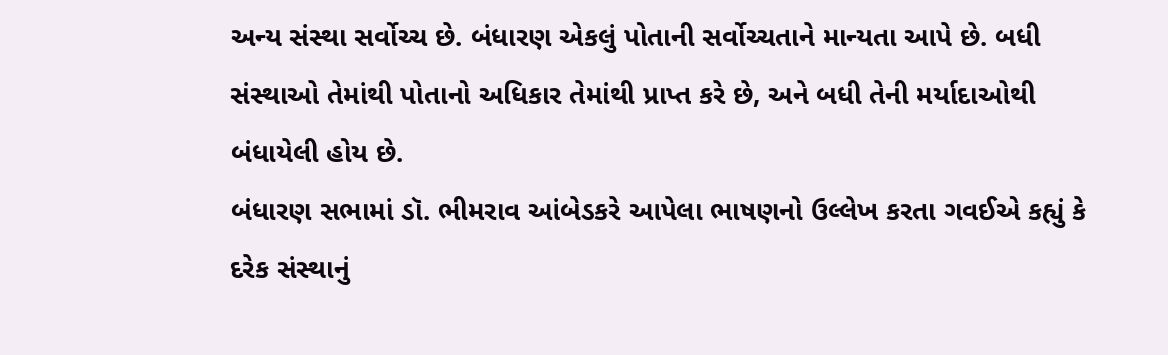અન્ય સંસ્થા સર્વોચ્ચ છે. બંધારણ એકલું પોતાની સર્વોચ્ચતાને માન્યતા આપે છે. બધી સંસ્થાઓ તેમાંથી પોતાનો અધિકાર તેમાંથી પ્રાપ્ત કરે છે, અને બધી તેની મર્યાદાઓથી બંધાયેલી હોય છે.
બંધારણ સભામાં ડૉ. ભીમરાવ આંબેડકરે આપેલા ભાષણનો ઉલ્લેખ કરતા ગવઈએ કહ્યું કે દરેક સંસ્થાનું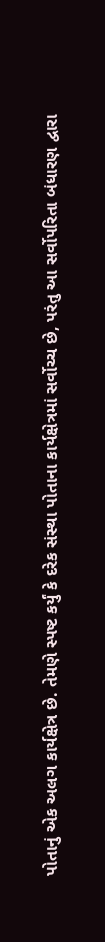પોતાનું એક અલગ કાર્યક્ષેત્ર છે. તેમણે સ્પષ્ટ કર્યું કે દરેક સંસ્થા પોતાના કાર્યક્ષેત્રમાં સર્વોચ્ચ છે, પરંતુ આ સર્વોપરિતા બંધારણ દ્વારા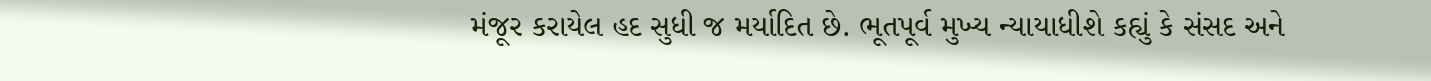મંજૂર કરાયેલ હદ સુધી જ મર્યાદિત છે. ભૂતપૂર્વ મુખ્ય ન્યાયાધીશે કહ્યું કે સંસદ અને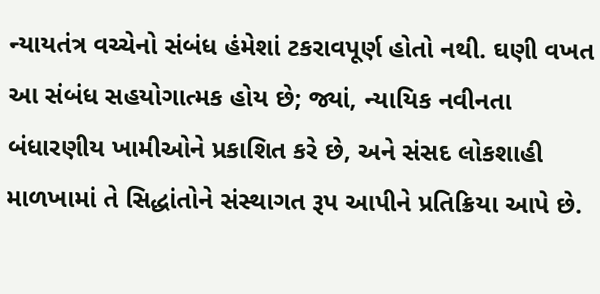ન્યાયતંત્ર વચ્ચેનો સંબંધ હંમેશાં ટકરાવપૂર્ણ હોતો નથી. ઘણી વખત આ સંબંધ સહયોગાત્મક હોય છે; જ્યાં, ન્યાયિક નવીનતા બંધારણીય ખામીઓને પ્રકાશિત કરે છે, અને સંસદ લોકશાહી માળખામાં તે સિદ્ધાંતોને સંસ્થાગત રૂપ આપીને પ્રતિક્રિયા આપે છે.